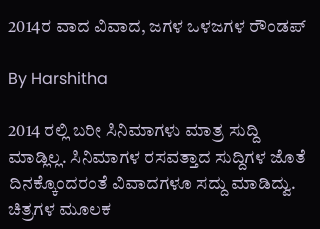2014ರ ವಾದ ವಿವಾದ, ಜಗಳ ಒಳಜಗಳ ರೌಂಡಪ್

By Harshitha

2014 ರಲ್ಲಿ ಬರೀ ಸಿನಿಮಾಗಳು ಮಾತ್ರ ಸುದ್ದಿ ಮಾಡ್ಲಿಲ್ಲ. ಸಿನಿಮಾಗಳ ರಸವತ್ತಾದ ಸುದ್ದಿಗಳ ಜೊತೆ ದಿನಕ್ಕೊಂದರಂತೆ ವಿವಾದಗಳೂ ಸದ್ದು ಮಾಡಿದ್ವು. ಚಿತ್ರಗಳ ಮೂಲಕ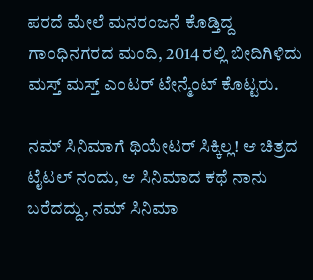ಪರದೆ ಮೇಲೆ ಮನರಂಜನೆ ಕೊಡ್ತಿದ್ದ ಗಾಂಧಿನಗರದ ಮಂದಿ, 2014 ರಲ್ಲಿ ಬೀದಿಗಿಳಿದು ಮಸ್ತ್ ಮಸ್ತ್ ಎಂಟರ್ ಟೇನ್ಮೆಂಟ್ ಕೊಟ್ಟರು.

ನಮ್ ಸಿನಿಮಾಗೆ ಥಿಯೇಟರ್ ಸಿಕ್ಕಿಲ್ಲ! ಆ ಚಿತ್ರದ ಟೈಟಲ್ ನಂದು, ಆ ಸಿನಿಮಾದ ಕಥೆ ನಾನು ಬರೆದದ್ದು, ನಮ್ ಸಿನಿಮಾ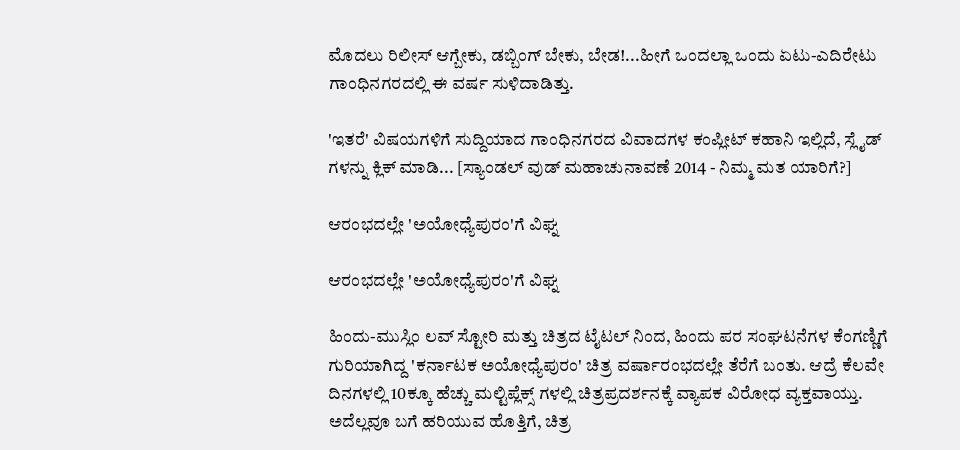ಮೊದಲು ರಿಲೀಸ್ ಆಗ್ಬೇಕು, ಡಬ್ಬಿಂಗ್ ಬೇಕು, ಬೇಡ!...ಹೀಗೆ ಒಂದಲ್ಲಾ ಒಂದು ಏಟು-ಎದಿರೇಟು ಗಾಂಧಿನಗರದಲ್ಲಿ ಈ ವರ್ಷ ಸುಳಿದಾಡಿತ್ತು.

'ಇತರೆ' ವಿಷಯಗಳಿಗೆ ಸುದ್ದಿಯಾದ ಗಾಂಧಿನಗರದ ವಿವಾದಗಳ ಕಂಪ್ಲೀಟ್ ಕಹಾನಿ ಇಲ್ಲಿದೆ, ಸ್ಲೈಡ್ ಗಳನ್ನು ಕ್ಲಿಕ್ ಮಾಡಿ... [ಸ್ಯಾಂಡಲ್ ವುಡ್ ಮಹಾಚುನಾವಣೆ 2014 - ನಿಮ್ಮ ಮತ ಯಾರಿಗೆ?]

ಆರಂಭದಲ್ಲೇ 'ಅಯೋಧ್ಯೆಪುರಂ'ಗೆ ವಿಘ್ನ

ಆರಂಭದಲ್ಲೇ 'ಅಯೋಧ್ಯೆಪುರಂ'ಗೆ ವಿಘ್ನ

ಹಿಂದು-ಮುಸ್ಲಿಂ ಲವ್ ಸ್ಟೋರಿ ಮತ್ತು ಚಿತ್ರದ ಟೈಟಲ್ ನಿಂದ, ಹಿಂದು ಪರ ಸಂಘಟನೆಗಳ ಕೆಂಗಣ್ಣಿಗೆ ಗುರಿಯಾಗಿದ್ದ 'ಕರ್ನಾಟಕ ಅಯೋಧ್ಯೆಪುರಂ' ಚಿತ್ರ ವರ್ಷಾರಂಭದಲ್ಲೇ ತೆರೆಗೆ ಬಂತು. ಆದ್ರೆ ಕೆಲವೇ ದಿನಗಳಲ್ಲಿ 10ಕ್ಕೂ ಹೆಚ್ಚು ಮಲ್ಟಿಪ್ಲೆಕ್ಸ್ ಗಳಲ್ಲಿ ಚಿತ್ರಪ್ರದರ್ಶನಕ್ಕೆ ವ್ಯಾಪಕ ವಿರೋಧ ವ್ಯಕ್ತವಾಯ್ತು. ಅದೆಲ್ಲವೂ ಬಗೆ ಹರಿಯುವ ಹೊತ್ತಿಗೆ, ಚಿತ್ರ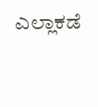ಎಲ್ಲಾಕಡೆ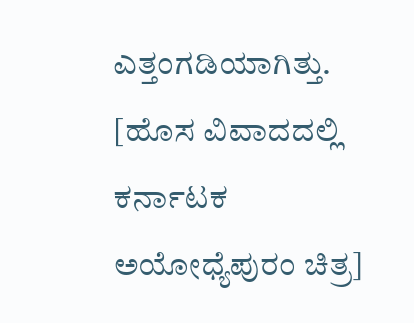ಎತ್ತಂಗಡಿಯಾಗಿತ್ತು. [ಹೊಸ ವಿವಾದದಲ್ಲಿ ಕರ್ನಾಟಕ ಅಯೋಧ್ಯೆಪುರಂ ಚಿತ್ರ]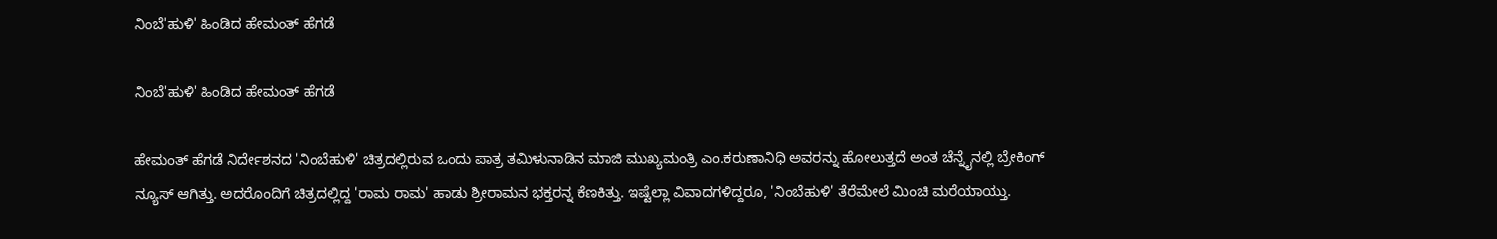ನಿಂಬೆ'ಹುಳಿ' ಹಿಂಡಿದ ಹೇಮಂತ್ ಹೆಗಡೆ

ನಿಂಬೆ'ಹುಳಿ' ಹಿಂಡಿದ ಹೇಮಂತ್ ಹೆಗಡೆ

ಹೇಮಂತ್ ಹೆಗಡೆ ನಿರ್ದೇಶನದ 'ನಿಂಬೆಹುಳಿ' ಚಿತ್ರದಲ್ಲಿರುವ ಒಂದು ಪಾತ್ರ ತಮಿಳುನಾಡಿನ ಮಾಜಿ ಮುಖ್ಯಮಂತ್ರಿ ಎಂ.ಕರುಣಾನಿಧಿ ಅವರನ್ನು ಹೋಲುತ್ತದೆ ಅಂತ ಚೆನ್ನೈನಲ್ಲಿ ಬ್ರೇಕಿಂಗ್ ನ್ಯೂಸ್ ಆಗಿತ್ತು. ಅದರೊಂದಿಗೆ ಚಿತ್ರದಲ್ಲಿದ್ದ 'ರಾಮ ರಾಮ' ಹಾಡು ಶ್ರೀರಾಮನ ಭಕ್ತರನ್ನ ಕೆಣಕಿತ್ತು. ಇಷ್ಟೆಲ್ಲಾ ವಿವಾದಗಳಿದ್ದರೂ, 'ನಿಂಬೆಹುಳಿ' ತೆರೆಮೇಲೆ ಮಿಂಚಿ ಮರೆಯಾಯ್ತು.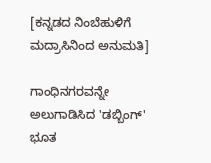[ಕನ್ನಡದ ನಿಂಬೆಹುಳಿಗೆ ಮದ್ರಾಸಿನಿಂದ ಅನುಮತಿ]

ಗಾಂಧಿನಗರವನ್ನೇ ಅಲುಗಾಡಿಸಿದ 'ಡಬ್ಬಿಂಗ್' ಭೂತ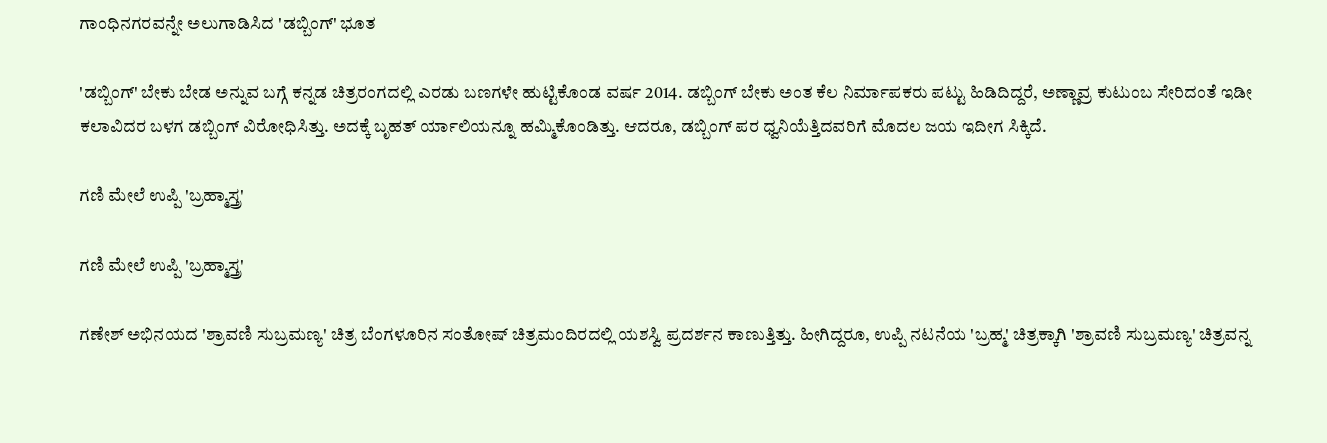ಗಾಂಧಿನಗರವನ್ನೇ ಅಲುಗಾಡಿಸಿದ 'ಡಬ್ಬಿಂಗ್' ಭೂತ

'ಡಬ್ಬಿಂಗ್' ಬೇಕು ಬೇಡ ಅನ್ನುವ ಬಗ್ಗೆ ಕನ್ನಡ ಚಿತ್ರರಂಗದಲ್ಲಿ ಎರಡು ಬಣಗಳೇ ಹುಟ್ಟಿಕೊಂಡ ವರ್ಷ 2014. ಡಬ್ಬಿಂಗ್ ಬೇಕು ಅಂತ ಕೆಲ ನಿರ್ಮಾಪಕರು ಪಟ್ಟು ಹಿಡಿದಿದ್ದರೆ, ಅಣ್ಣಾವ್ರ ಕುಟುಂಬ ಸೇರಿದಂತೆ ಇಡೀ ಕಲಾವಿದರ ಬಳಗ ಡಬ್ಬಿಂಗ್ ವಿರೋಧಿಸಿತ್ತು. ಅದಕ್ಕೆ ಬೃಹತ್ ರ್ಯಾಲಿಯನ್ನೂ ಹಮ್ಮಿಕೊಂಡಿತ್ತು. ಆದರೂ, ಡಬ್ಬಿಂಗ್ ಪರ ಧ್ವನಿಯೆತ್ತಿದವರಿಗೆ ಮೊದಲ ಜಯ ಇದೀಗ ಸಿಕ್ಕಿದೆ.

ಗಣಿ ಮೇಲೆ ಉಪ್ಪಿ 'ಬ್ರಹ್ಮಾಸ್ತ್ರ'

ಗಣಿ ಮೇಲೆ ಉಪ್ಪಿ 'ಬ್ರಹ್ಮಾಸ್ತ್ರ'

ಗಣೇಶ್ ಅಭಿನಯದ 'ಶ್ರಾವಣಿ ಸುಬ್ರಮಣ್ಯ' ಚಿತ್ರ ಬೆಂಗಳೂರಿನ ಸಂತೋಷ್ ಚಿತ್ರಮಂದಿರದಲ್ಲಿ ಯಶಸ್ವಿ ಪ್ರದರ್ಶನ ಕಾಣುತ್ತಿತ್ತು. ಹೀಗಿದ್ದರೂ, ಉಪ್ಪಿ ನಟನೆಯ 'ಬ್ರಹ್ಮ' ಚಿತ್ರಕ್ಕಾಗಿ 'ಶ್ರಾವಣಿ ಸುಬ್ರಮಣ್ಯ' ಚಿತ್ರವನ್ನ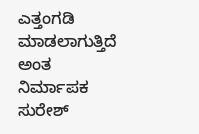ಎತ್ತಂಗಡಿ ಮಾಡಲಾಗುತ್ತಿದೆ ಅಂತ ನಿರ್ಮಾಪಕ ಸುರೇಶ್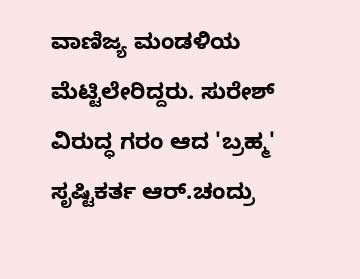ವಾಣಿಜ್ಯ ಮಂಡಳಿಯ ಮೆಟ್ಟಿಲೇರಿದ್ದರು. ಸುರೇಶ್ ವಿರುದ್ಧ ಗರಂ ಆದ 'ಬ್ರಹ್ಮ' ಸೃಷ್ಟಿಕರ್ತ ಆರ್.ಚಂದ್ರು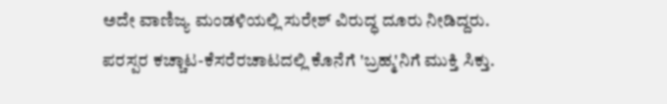ಅದೇ ವಾಣಿಜ್ಯ ಮಂಡಳಿಯಲ್ಲಿ ಸುರೇಶ್ ವಿರುದ್ಧ ದೂರು ನೀಡಿದ್ದರು. ಪರಸ್ಪರ ಕಚ್ಚಾಟ-ಕೆಸರೆರಚಾಟದಲ್ಲಿ ಕೊನೆಗೆ 'ಬ್ರಹ್ಮ'ನಿಗೆ ಮುಕ್ತಿ ಸಿಕ್ತು.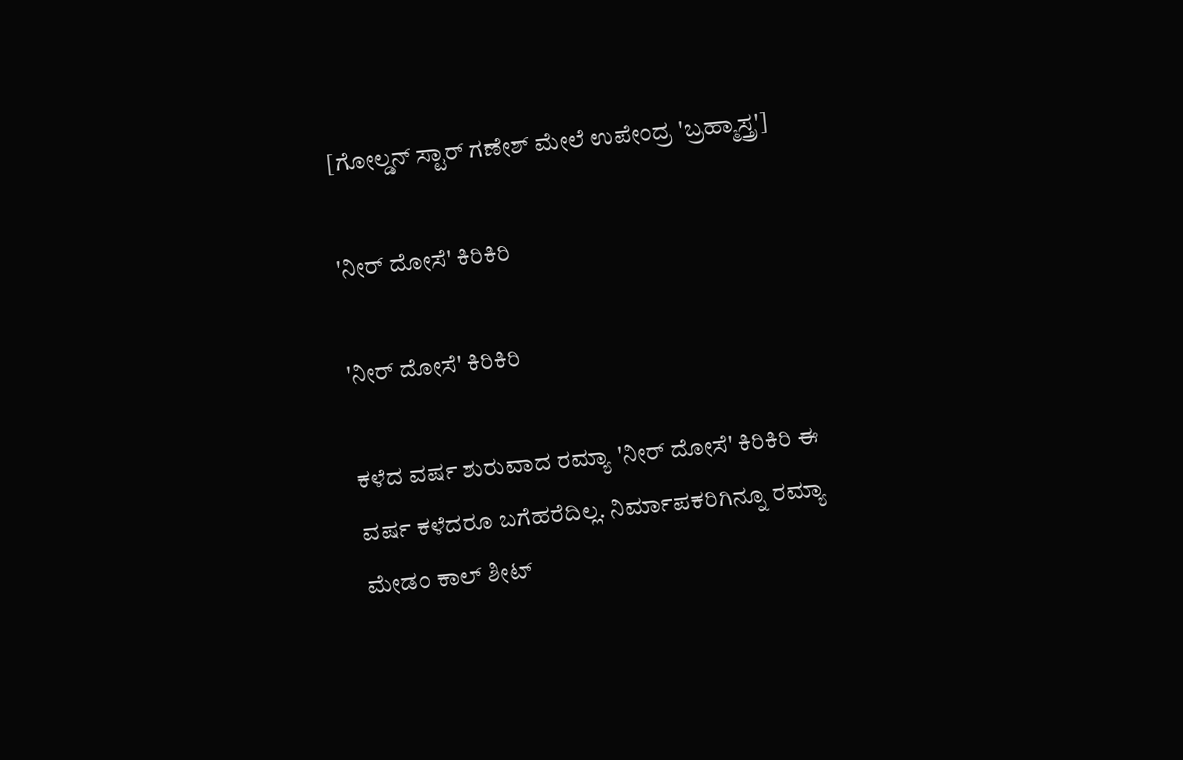[ಗೋಲ್ಡನ್ ಸ್ಟಾರ್ ಗಣೇಶ್ ಮೇಲೆ ಉಪೇಂದ್ರ 'ಬ್ರಹ್ಮಾಸ್ತ್ರ']

'ನೀರ್ ದೋಸೆ' ಕಿರಿಕಿರಿ

'ನೀರ್ ದೋಸೆ' ಕಿರಿಕಿರಿ

ಕಳೆದ ವರ್ಷ ಶುರುವಾದ ರಮ್ಯಾ 'ನೀರ್ ದೋಸೆ' ಕಿರಿಕಿರಿ ಈ ವರ್ಷ ಕಳೆದರೂ ಬಗೆಹರೆದಿಲ್ಲ. ನಿರ್ಮಾಪಕರಿಗಿನ್ನೂ ರಮ್ಯಾ ಮೇಡಂ ಕಾಲ್ ಶೀಟ್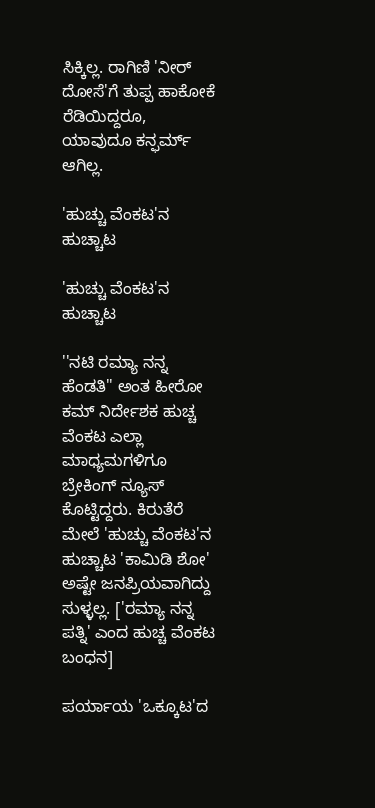ಸಿಕ್ಕಿಲ್ಲ. ರಾಗಿಣಿ 'ನೀರ್ ದೋಸೆ'ಗೆ ತುಪ್ಪ ಹಾಕೋಕೆ ರೆಡಿಯಿದ್ದರೂ, ಯಾವುದೂ ಕನ್ಫರ್ಮ್ ಆಗಿಲ್ಲ.

'ಹುಚ್ಚು ವೆಂಕಟ'ನ ಹುಚ್ಚಾಟ

'ಹುಚ್ಚು ವೆಂಕಟ'ನ ಹುಚ್ಚಾಟ

''ನಟಿ ರಮ್ಯಾ ನನ್ನ ಹೆಂಡತಿ'' ಅಂತ ಹೀರೋ ಕಮ್ ನಿರ್ದೇಶಕ ಹುಚ್ಚ ವೆಂಕಟ ಎಲ್ಲಾ ಮಾಧ್ಯಮಗಳಿಗೂ ಬ್ರೇಕಿಂಗ್ ನ್ಯೂಸ್ ಕೊಟ್ಟಿದ್ದರು. ಕಿರುತೆರೆ ಮೇಲೆ 'ಹುಚ್ಚು ವೆಂಕಟ'ನ ಹುಚ್ಚಾಟ 'ಕಾಮಿಡಿ ಶೋ' ಅಷ್ಟೇ ಜನಪ್ರಿಯವಾಗಿದ್ದು ಸುಳ್ಳಲ್ಲ. ['ರಮ್ಯಾ ನನ್ನ ಪತ್ನಿ' ಎಂದ ಹುಚ್ಚ ವೆಂಕಟ ಬಂಧನ]

ಪರ್ಯಾಯ 'ಒಕ್ಕೂಟ'ದ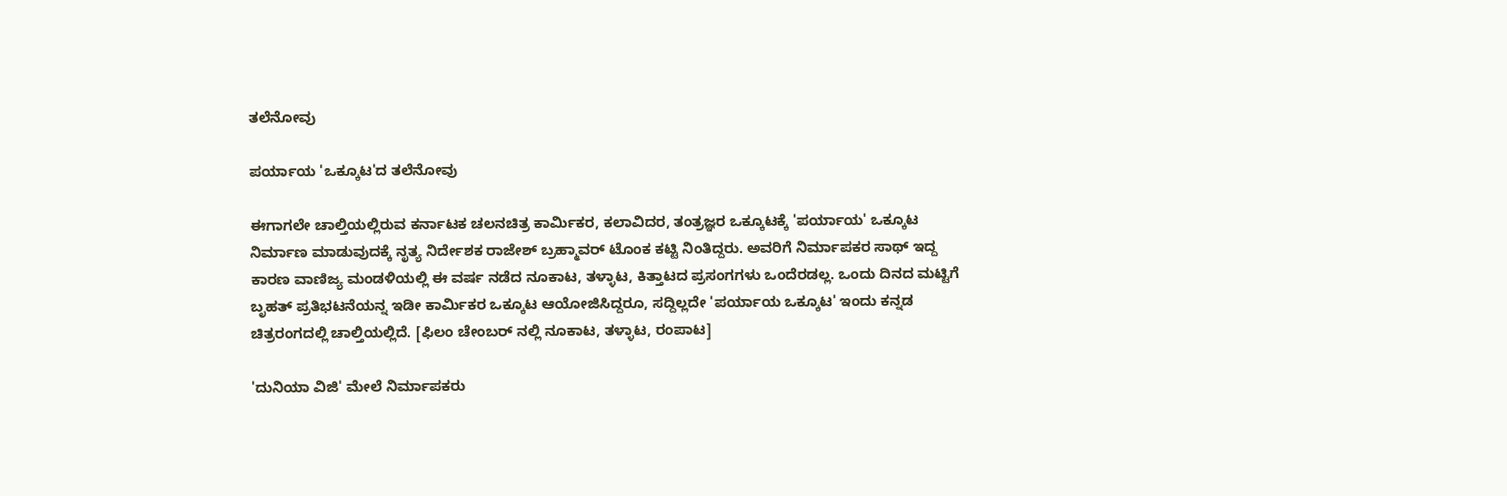ತಲೆನೋವು

ಪರ್ಯಾಯ 'ಒಕ್ಕೂಟ'ದ ತಲೆನೋವು

ಈಗಾಗಲೇ ಚಾಲ್ತಿಯಲ್ಲಿರುವ ಕರ್ನಾಟಕ ಚಲನಚಿತ್ರ ಕಾರ್ಮಿಕರ, ಕಲಾವಿದರ, ತಂತ್ರಜ್ಞರ ಒಕ್ಕೂಟಕ್ಕೆ 'ಪರ್ಯಾಯ' ಒಕ್ಕೂಟ ನಿರ್ಮಾಣ ಮಾಡುವುದಕ್ಕೆ ನೃತ್ಯ ನಿರ್ದೇಶಕ ರಾಜೇಶ್ ಬ್ರಹ್ಮಾವರ್ ಟೊಂಕ ಕಟ್ಟಿ ನಿಂತಿದ್ದರು. ಅವರಿಗೆ ನಿರ್ಮಾಪಕರ ಸಾಥ್ ಇದ್ದ ಕಾರಣ ವಾಣಿಜ್ಯ ಮಂಡಳಿಯಲ್ಲಿ ಈ ವರ್ಷ ನಡೆದ ನೂಕಾಟ, ತಳ್ಳಾಟ, ಕಿತ್ತಾಟದ ಪ್ರಸಂಗಗಳು ಒಂದೆರಡಲ್ಲ. ಒಂದು ದಿನದ ಮಟ್ಟಿಗೆ ಬೃಹತ್ ಪ್ರತಿಭಟನೆಯನ್ನ ಇಡೀ ಕಾರ್ಮಿಕರ ಒಕ್ಕೂಟ ಆಯೋಜಿಸಿದ್ದರೂ, ಸದ್ದಿಲ್ಲದೇ 'ಪರ್ಯಾಯ ಒಕ್ಕೂಟ' ಇಂದು ಕನ್ನಡ ಚಿತ್ರರಂಗದಲ್ಲಿ ಚಾಲ್ತಿಯಲ್ಲಿದೆ. [ಫಿಲಂ ಚೇಂಬರ್ ನಲ್ಲಿ ನೂಕಾಟ, ತಳ್ಳಾಟ, ರಂಪಾಟ]

'ದುನಿಯಾ ವಿಜಿ' ಮೇಲೆ ನಿರ್ಮಾಪಕರು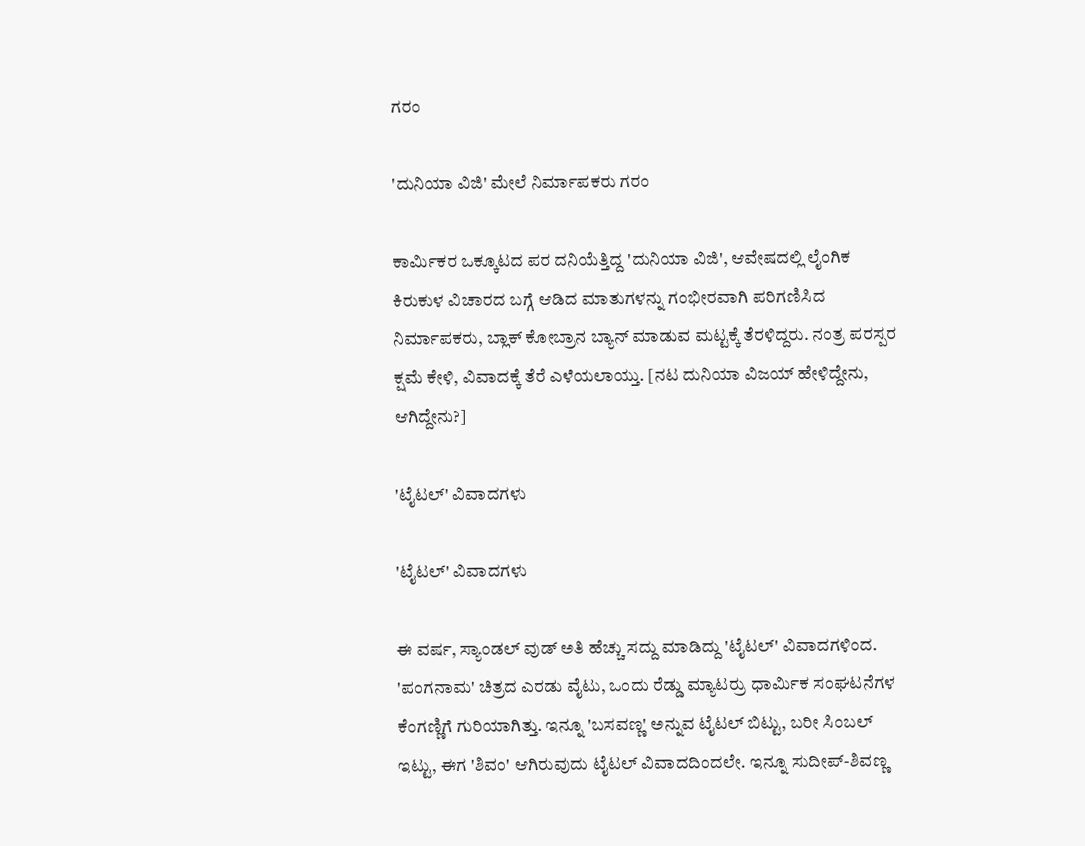ಗರಂ

'ದುನಿಯಾ ವಿಜಿ' ಮೇಲೆ ನಿರ್ಮಾಪಕರು ಗರಂ

ಕಾರ್ಮಿಕರ ಒಕ್ಕೂಟದ ಪರ ದನಿಯೆತ್ತಿದ್ದ 'ದುನಿಯಾ ವಿಜಿ', ಆವೇಷದಲ್ಲಿ ಲೈಂಗಿಕ ಕಿರುಕುಳ ವಿಚಾರದ ಬಗ್ಗೆ ಆಡಿದ ಮಾತುಗಳನ್ನು ಗಂಭೀರವಾಗಿ ಪರಿಗಣಿಸಿದ ನಿರ್ಮಾಪಕರು, ಬ್ಲಾಕ್ ಕೋಬ್ರಾನ ಬ್ಯಾನ್ ಮಾಡುವ ಮಟ್ಟಕ್ಕೆ ತೆರಳಿದ್ದರು. ನಂತ್ರ ಪರಸ್ಪರ ಕ್ಷಮೆ ಕೇಳಿ, ವಿವಾದಕ್ಕೆ ತೆರೆ ಎಳೆಯಲಾಯ್ತು. [ನಟ ದುನಿಯಾ ವಿಜಯ್ ಹೇಳಿದ್ದೇನು, ಆಗಿದ್ದೇನು?]

'ಟೈಟಲ್' ವಿವಾದಗಳು

'ಟೈಟಲ್' ವಿವಾದಗಳು

ಈ ವರ್ಷ, ಸ್ಯಾಂಡಲ್ ವುಡ್ ಅತಿ ಹೆಚ್ಚು ಸದ್ದು ಮಾಡಿದ್ದು 'ಟೈಟಲ್' ವಿವಾದಗಳಿಂದ. 'ಪಂಗನಾಮ' ಚಿತ್ರದ ಎರಡು ವೈಟು, ಒಂದು ರೆಡ್ಡು ಮ್ಯಾಟರ್ರು ಧಾರ್ಮಿಕ ಸಂಘಟನೆಗಳ ಕೆಂಗಣ್ಣಿಗೆ ಗುರಿಯಾಗಿತ್ತು. ಇನ್ನೂ 'ಬಸವಣ್ಣ' ಅನ್ನುವ ಟೈಟಲ್ ಬಿಟ್ಟು, ಬರೀ ಸಿಂಬಲ್ ಇಟ್ಟು, ಈಗ 'ಶಿವಂ' ಆಗಿರುವುದು ಟೈಟಲ್ ವಿವಾದದಿಂದಲೇ. ಇನ್ನೂ ಸುದೀಪ್-ಶಿವಣ್ಣ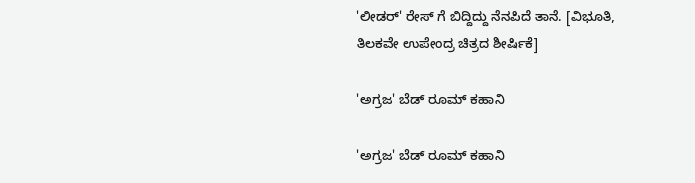'ಲೀಡರ್' ರೇಸ್ ಗೆ ಬಿದ್ದಿದ್ದು ನೆನಪಿದೆ ತಾನೆ. [ವಿಭೂತಿ, ತಿಲಕವೇ ಉಪೇಂದ್ರ ಚಿತ್ರದ ಶೀರ್ಷಿಕೆ]

'ಅಗ್ರಜ' ಬೆಡ್ ರೂಮ್ ಕಹಾನಿ

'ಅಗ್ರಜ' ಬೆಡ್ ರೂಮ್ ಕಹಾನಿ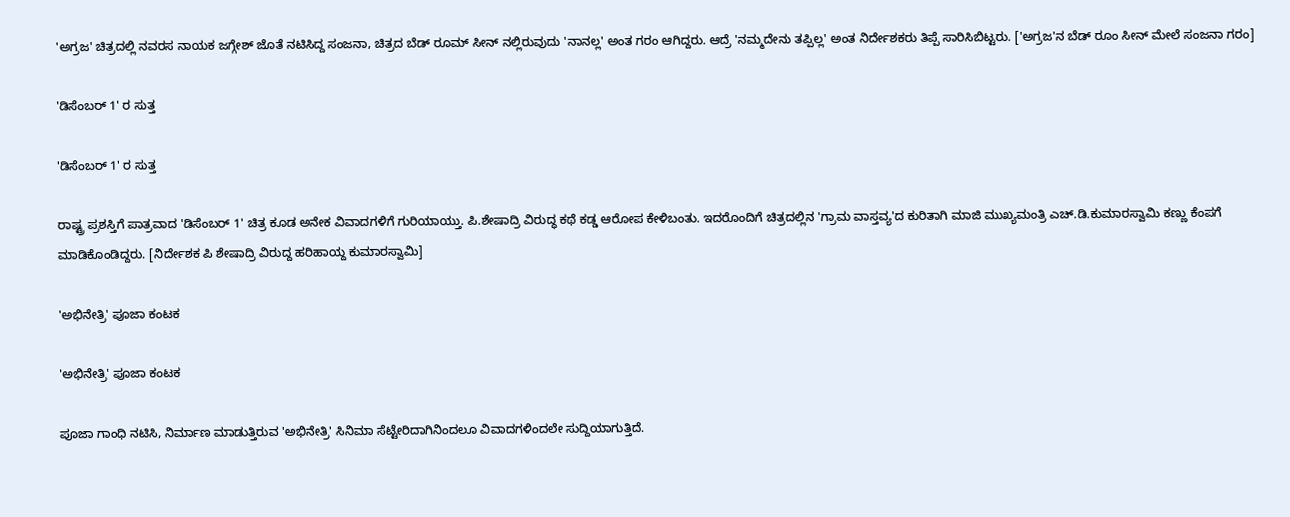'ಅಗ್ರಜ' ಚಿತ್ರದಲ್ಲಿ ನವರಸ ನಾಯಕ ಜಗ್ಗೇಶ್ ಜೊತೆ ನಟಿಸಿದ್ದ ಸಂಜನಾ, ಚಿತ್ರದ ಬೆಡ್ ರೂಮ್ ಸೀನ್ ನಲ್ಲಿರುವುದು 'ನಾನಲ್ಲ' ಅಂತ ಗರಂ ಆಗಿದ್ದರು. ಆದ್ರೆ 'ನಮ್ಮದೇನು ತಪ್ಪಿಲ್ಲ' ಅಂತ ನಿರ್ದೇಶಕರು ತಿಪ್ಪೆ ಸಾರಿಸಿಬಿಟ್ಟರು. ['ಅಗ್ರಜ'ನ ಬೆಡ್ ರೂಂ ಸೀನ್ ಮೇಲೆ ಸಂಜನಾ ಗರಂ]

'ಡಿಸೆಂಬರ್ 1' ರ ಸುತ್ತ

'ಡಿಸೆಂಬರ್ 1' ರ ಸುತ್ತ

ರಾಷ್ಟ್ರ ಪ್ರಶಸ್ತಿಗೆ ಪಾತ್ರವಾದ 'ಡಿಸೆಂಬರ್ 1' ಚಿತ್ರ ಕೂಡ ಅನೇಕ ವಿವಾದಗಳಿಗೆ ಗುರಿಯಾಯ್ತು. ಪಿ.ಶೇಷಾದ್ರಿ ವಿರುದ್ಧ ಕಥೆ ಕಡ್ಡ ಆರೋಪ ಕೇಳಿಬಂತು. ಇದರೊಂದಿಗೆ ಚಿತ್ರದಲ್ಲಿನ 'ಗ್ರಾಮ ವಾಸ್ತವ್ಯ'ದ ಕುರಿತಾಗಿ ಮಾಜಿ ಮುಖ್ಯಮಂತ್ರಿ ಎಚ್.ಡಿ.ಕುಮಾರಸ್ವಾಮಿ ಕಣ್ಣು ಕೆಂಪಗೆ ಮಾಡಿಕೊಂಡಿದ್ದರು. [ನಿರ್ದೇಶಕ ಪಿ ಶೇಷಾದ್ರಿ ವಿರುದ್ದ ಹರಿಹಾಯ್ದ ಕುಮಾರಸ್ವಾಮಿ]

'ಅಭಿನೇತ್ರಿ' ಪೂಜಾ ಕಂಟಕ

'ಅಭಿನೇತ್ರಿ' ಪೂಜಾ ಕಂಟಕ

ಪೂಜಾ ಗಾಂಧಿ ನಟಿಸಿ, ನಿರ್ಮಾಣ ಮಾಡುತ್ತಿರುವ 'ಅಭಿನೇತ್ರಿ' ಸಿನಿಮಾ ಸೆಟ್ಟೇರಿದಾಗಿನಿಂದಲೂ ವಿವಾದಗಳಿಂದಲೇ ಸುದ್ದಿಯಾಗುತ್ತಿದೆ.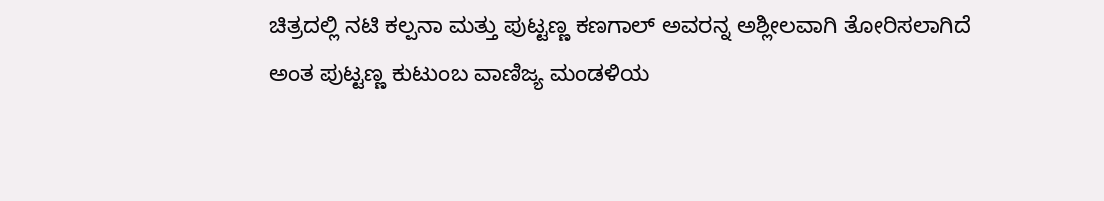ಚಿತ್ರದಲ್ಲಿ ನಟಿ ಕಲ್ಪನಾ ಮತ್ತು ಪುಟ್ಟಣ್ಣ ಕಣಗಾಲ್ ಅವರನ್ನ ಅಶ್ಲೀಲವಾಗಿ ತೋರಿಸಲಾಗಿದೆ ಅಂತ ಪುಟ್ಟಣ್ಣ ಕುಟುಂಬ ವಾಣಿಜ್ಯ ಮಂಡಳಿಯ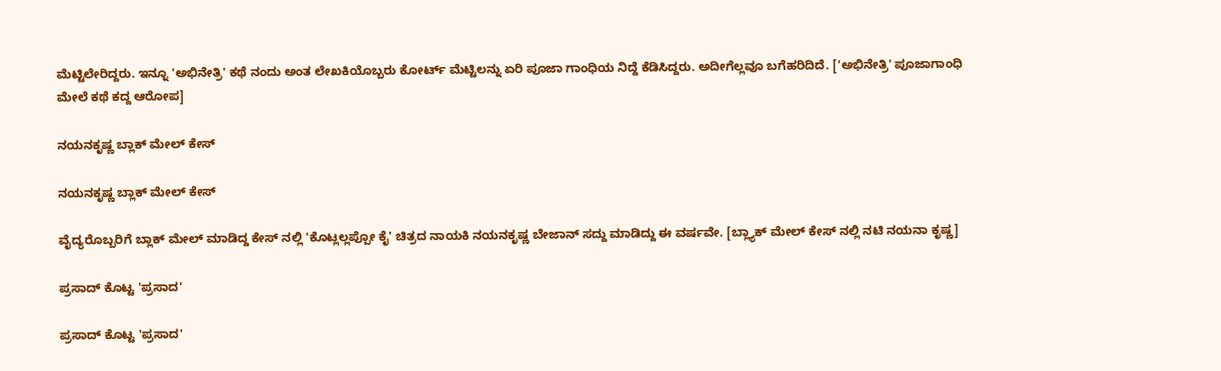ಮೆಟ್ಟಿಲೇರಿದ್ದರು. ಇನ್ನೂ 'ಅಭಿನೇತ್ರಿ' ಕಥೆ ನಂದು ಅಂತ ಲೇಖಕಿಯೊಬ್ಬರು ಕೋರ್ಟ್ ಮೆಟ್ಟಿಲನ್ನು ಏರಿ ಪೂಜಾ ಗಾಂಧಿಯ ನಿದ್ದೆ ಕೆಡಿಸಿದ್ದರು. ಅದೀಗೆಲ್ಲವೂ ಬಗೆಹರಿದಿದೆ. ['ಅಭಿನೇತ್ರಿ' ಪೂಜಾಗಾಂಧಿ ಮೇಲೆ ಕಥೆ ಕದ್ದ ಆರೋಪ]

ನಯನಕೃಷ್ಣ ಬ್ಲಾಕ್ ಮೇಲ್ ಕೇಸ್

ನಯನಕೃಷ್ಣ ಬ್ಲಾಕ್ ಮೇಲ್ ಕೇಸ್

ವೈದ್ಯರೊಬ್ಬರಿಗೆ ಬ್ಲಾಕ್ ಮೇಲ್ ಮಾಡಿದ್ದ ಕೇಸ್ ನಲ್ಲಿ 'ಕೊಟ್ಲಲ್ಲಪ್ಪೋ ಕೈ' ಚಿತ್ರದ ನಾಯಕಿ ನಯನಕೃಷ್ಣ ಬೇಜಾನ್ ಸದ್ದು ಮಾಡಿದ್ದು ಈ ವರ್ಷವೇ. [ಬ್ಲ್ಯಾಕ್ ಮೇಲ್ ಕೇಸ್ ನಲ್ಲಿ ನಟಿ ನಯನಾ ಕೃಷ್ಣ]

ಪ್ರಸಾದ್ ಕೊಟ್ಟ 'ಪ್ರಸಾದ'

ಪ್ರಸಾದ್ ಕೊಟ್ಟ 'ಪ್ರಸಾದ'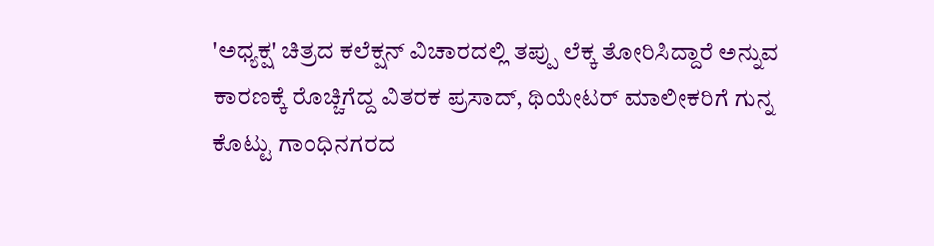'ಅಧ್ಯಕ್ಷ' ಚಿತ್ರದ ಕಲೆಕ್ಷನ್ ವಿಚಾರದಲ್ಲಿ ತಪ್ಪು ಲೆಕ್ಕ ತೋರಿಸಿದ್ದಾರೆ ಅನ್ನುವ ಕಾರಣಕ್ಕೆ ರೊಚ್ಚಿಗೆದ್ದ ವಿತರಕ ಪ್ರಸಾದ್, ಥಿಯೇಟರ್‌ ಮಾಲೀಕರಿಗೆ ಗುನ್ನ ಕೊಟ್ಟು ಗಾಂಧಿನಗರದ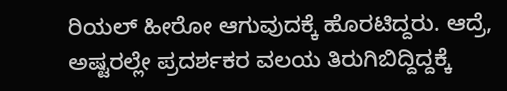ರಿಯಲ್ ಹೀರೋ ಆಗುವುದಕ್ಕೆ ಹೊರಟಿದ್ದರು. ಆದ್ರೆ, ಅಷ್ಟರಲ್ಲೇ ಪ್ರದರ್ಶಕರ ವಲಯ ತಿರುಗಿಬಿದ್ದಿದ್ದಕ್ಕೆ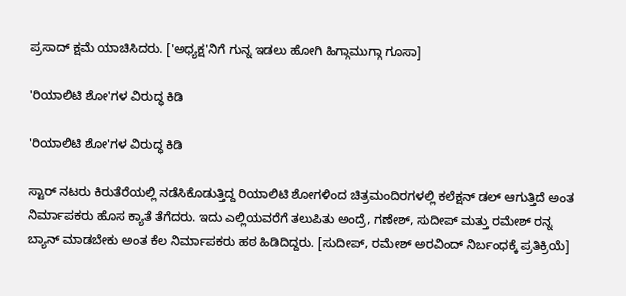ಪ್ರಸಾದ್ ಕ್ಷಮೆ ಯಾಚಿಸಿದರು. ['ಅಧ್ಯಕ್ಷ'ನಿಗೆ ಗುನ್ನ ಇಡಲು ಹೋಗಿ ಹಿಗ್ಗಾಮುಗ್ಗಾ ಗೂಸಾ]

'ರಿಯಾಲಿಟಿ ಶೋ'ಗಳ ವಿರುದ್ಧ ಕಿಡಿ

'ರಿಯಾಲಿಟಿ ಶೋ'ಗಳ ವಿರುದ್ಧ ಕಿಡಿ

ಸ್ಟಾರ್ ನಟರು ಕಿರುತೆರೆಯಲ್ಲಿ ನಡೆಸಿಕೊಡುತ್ತಿದ್ದ ರಿಯಾಲಿಟಿ ಶೋಗಳಿಂದ ಚಿತ್ರಮಂದಿರಗಳಲ್ಲಿ ಕಲೆಕ್ಷನ್ ಡಲ್ ಆಗುತ್ತಿದೆ ಅಂತ ನಿರ್ಮಾಪಕರು ಹೊಸ ಕ್ಯಾತೆ ತೆಗೆದರು. ಇದು ಎಲ್ಲಿಯವರೆಗೆ ತಲುಪಿತು ಅಂದ್ರೆ, ಗಣೇಶ್, ಸುದೀಪ್ ಮತ್ತು ರಮೇಶ್ ರನ್ನ ಬ್ಯಾನ್ ಮಾಡಬೇಕು ಅಂತ ಕೆಲ ನಿರ್ಮಾಪಕರು ಹಠ ಹಿಡಿದಿದ್ದರು. [ಸುದೀಪ್, ರಮೇಶ್ ಅರವಿಂದ್ ನಿರ್ಬಂಧಕ್ಕೆ ಪ್ರತಿಕ್ರಿಯೆ]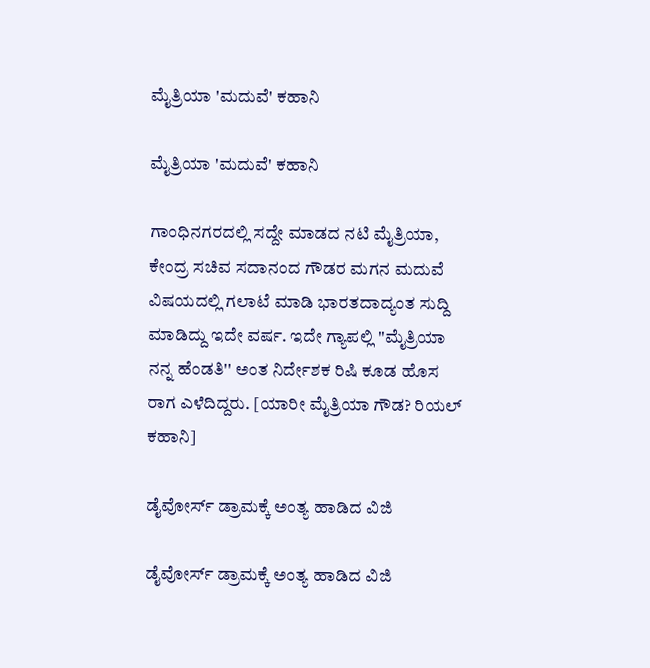ಮೈತ್ರಿಯಾ 'ಮದುವೆ' ಕಹಾನಿ

ಮೈತ್ರಿಯಾ 'ಮದುವೆ' ಕಹಾನಿ

ಗಾಂಧಿನಗರದಲ್ಲಿ ಸದ್ದೇ ಮಾಡದ ನಟಿ ಮೈತ್ರಿಯಾ, ಕೇಂದ್ರ ಸಚಿವ ಸದಾನಂದ ಗೌಡರ ಮಗನ ಮದುವೆ ವಿಷಯದಲ್ಲಿ ಗಲಾಟೆ ಮಾಡಿ ಭಾರತದಾದ್ಯಂತ ಸುದ್ದಿ ಮಾಡಿದ್ದು ಇದೇ ವರ್ಷ. ಇದೇ ಗ್ಯಾಪಲ್ಲಿ ''ಮೈತ್ರಿಯಾ ನನ್ನ ಹೆಂಡತಿ'' ಅಂತ ನಿರ್ದೇಶಕ ರಿಷಿ ಕೂಡ ಹೊಸ ರಾಗ ಎಳೆದಿದ್ದರು. [ಯಾರೀ ಮೈತ್ರಿಯಾ ಗೌಡ? ರಿಯಲ್ ಕಹಾನಿ]

ಡೈವೋರ್ಸ್ ಡ್ರಾಮಕ್ಕೆ ಅಂತ್ಯ ಹಾಡಿದ ವಿಜಿ

ಡೈವೋರ್ಸ್ ಡ್ರಾಮಕ್ಕೆ ಅಂತ್ಯ ಹಾಡಿದ ವಿಜಿ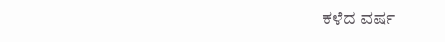ಕಳೆದ ವರ್ಷ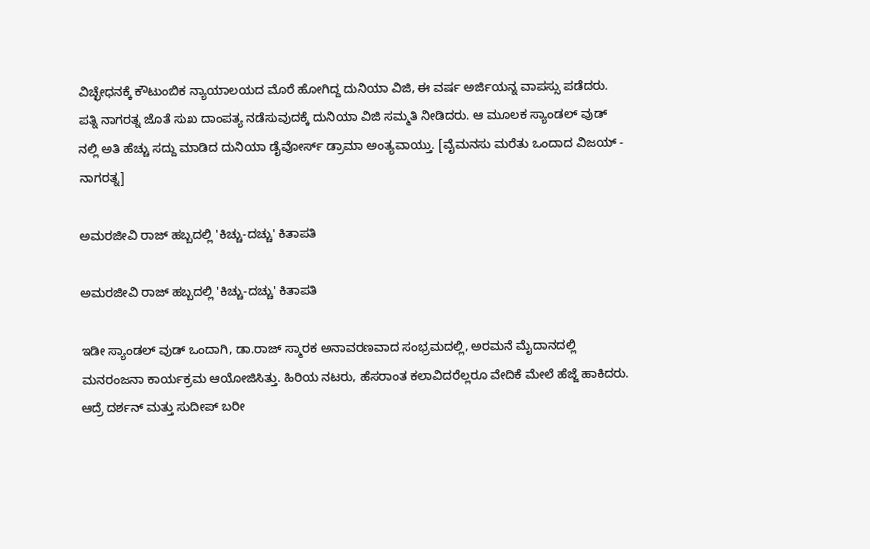ವಿಚ್ಛೇಧನಕ್ಕೆ ಕೌಟುಂಬಿಕ ನ್ಯಾಯಾಲಯದ ಮೊರೆ ಹೋಗಿದ್ದ ದುನಿಯಾ ವಿಜಿ, ಈ ವರ್ಷ ಅರ್ಜಿಯನ್ನ ವಾಪಸ್ಸು ಪಡೆದರು. ಪತ್ನಿ ನಾಗರತ್ನ ಜೊತೆ ಸುಖ ದಾಂಪತ್ಯ ನಡೆಸುವುದಕ್ಕೆ ದುನಿಯಾ ವಿಜಿ ಸಮ್ಮತಿ ನೀಡಿದರು. ಆ ಮೂಲಕ ಸ್ಯಾಂಡಲ್ ವುಡ್ ನಲ್ಲಿ ಅತಿ ಹೆಚ್ಚು ಸದ್ದು ಮಾಡಿದ ದುನಿಯಾ ಡೈವೋರ್ಸ್ ಡ್ರಾಮಾ ಅಂತ್ಯವಾಯ್ತು. [ವೈಮನಸು ಮರೆತು ಒಂದಾದ ವಿಜಯ್ - ನಾಗರತ್ನ]

ಅಮರಜೀವಿ ರಾಜ್ ಹಬ್ಬದಲ್ಲಿ 'ಕಿಚ್ಚು-ದಚ್ಚು' ಕಿತಾಪತಿ

ಅಮರಜೀವಿ ರಾಜ್ ಹಬ್ಬದಲ್ಲಿ 'ಕಿಚ್ಚು-ದಚ್ಚು' ಕಿತಾಪತಿ

ಇಡೀ ಸ್ಯಾಂಡಲ್ ವುಡ್ ಒಂದಾಗಿ, ಡಾ.ರಾಜ್ ಸ್ಮಾರಕ ಅನಾವರಣವಾದ ಸಂಭ್ರಮದಲ್ಲಿ, ಅರಮನೆ ಮೈದಾನದಲ್ಲಿ ಮನರಂಜನಾ ಕಾರ್ಯಕ್ರಮ ಆಯೋಜಿಸಿತ್ತು. ಹಿರಿಯ ನಟರು, ಹೆಸರಾಂತ ಕಲಾವಿದರೆಲ್ಲರೂ ವೇದಿಕೆ ಮೇಲೆ ಹೆಜ್ಜೆ ಹಾಕಿದರು. ಆದ್ರೆ ದರ್ಶನ್ ಮತ್ತು ಸುದೀಪ್ ಬರೀ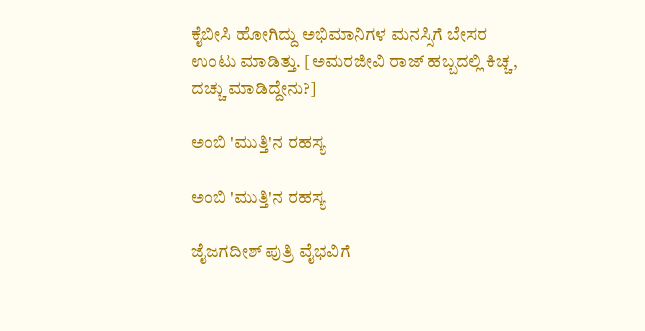ಕೈಬೀಸಿ ಹೋಗಿದ್ದು ಅಭಿಮಾನಿಗಳ ಮನಸ್ಸಿಗೆ ಬೇಸರ ಉಂಟು ಮಾಡಿತ್ತು. [ಅಮರಜೀವಿ ರಾಜ್ ಹಬ್ಬದಲ್ಲಿ ಕಿಚ್ಚ, ದಚ್ಚು ಮಾಡಿದ್ದೇನು?]

ಅಂಬಿ 'ಮುತ್ತಿ'ನ ರಹಸ್ಯ

ಅಂಬಿ 'ಮುತ್ತಿ'ನ ರಹಸ್ಯ

ಜೈಜಗದೀಶ್ ಪುತ್ರಿ ವೈಭವಿಗೆ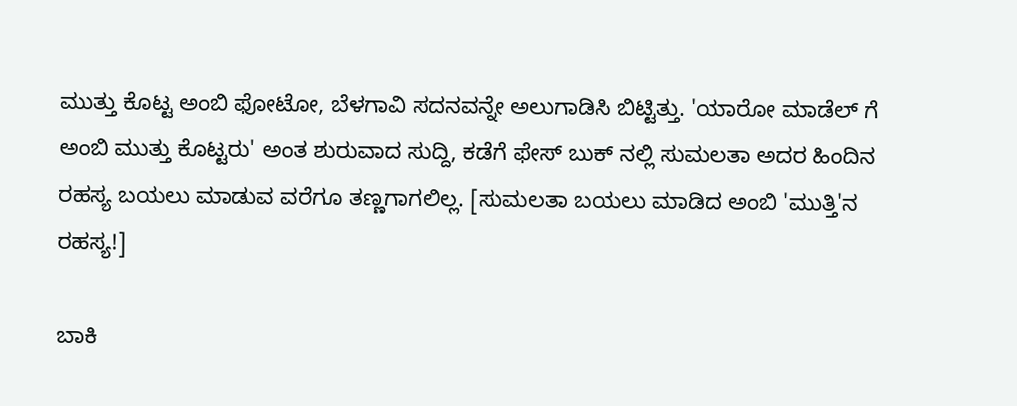ಮುತ್ತು ಕೊಟ್ಟ ಅಂಬಿ ಫೋಟೋ, ಬೆಳಗಾವಿ ಸದನವನ್ನೇ ಅಲುಗಾಡಿಸಿ ಬಿಟ್ಟಿತ್ತು. 'ಯಾರೋ ಮಾಡೆಲ್ ಗೆ ಅಂಬಿ ಮುತ್ತು ಕೊಟ್ಟರು' ಅಂತ ಶುರುವಾದ ಸುದ್ದಿ, ಕಡೆಗೆ ಫೇಸ್ ಬುಕ್ ನಲ್ಲಿ ಸುಮಲತಾ ಅದರ ಹಿಂದಿನ ರಹಸ್ಯ ಬಯಲು ಮಾಡುವ ವರೆಗೂ ತಣ್ಣಗಾಗಲಿಲ್ಲ. [ಸುಮಲತಾ ಬಯಲು ಮಾಡಿದ ಅಂಬಿ 'ಮುತ್ತಿ'ನ ರಹಸ್ಯ!]

ಬಾಕಿ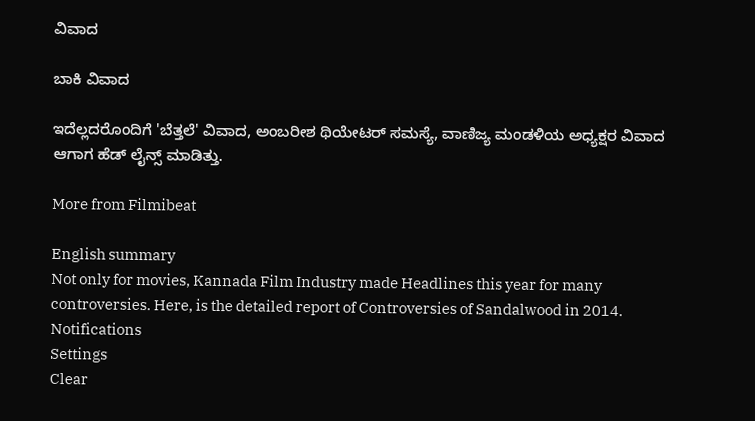ವಿವಾದ

ಬಾಕಿ ವಿವಾದ

ಇದೆಲ್ಲದರೊಂದಿಗೆ 'ಬೆತ್ತಲೆ' ವಿವಾದ, ಅಂಬರೀಶ ಥಿಯೇಟರ್ ಸಮಸ್ಯೆ, ವಾಣಿಜ್ಯ ಮಂಡಳಿಯ ಅಧ್ಯಕ್ಷರ ವಿವಾದ ಆಗಾಗ ಹೆಡ್ ಲೈನ್ಸ್ ಮಾಡಿತ್ತು.

More from Filmibeat

English summary
Not only for movies, Kannada Film Industry made Headlines this year for many controversies. Here, is the detailed report of Controversies of Sandalwood in 2014.
Notifications
Settings
Clear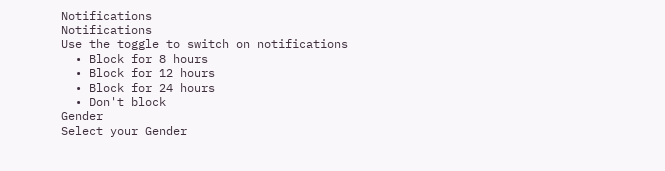Notifications
Notifications
Use the toggle to switch on notifications
  • Block for 8 hours
  • Block for 12 hours
  • Block for 24 hours
  • Don't block
Gender
Select your Gender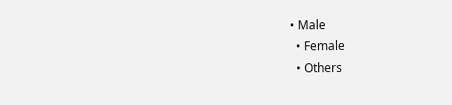• Male
  • Female
  • Others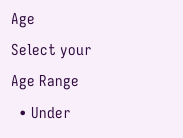Age
Select your Age Range
  • Under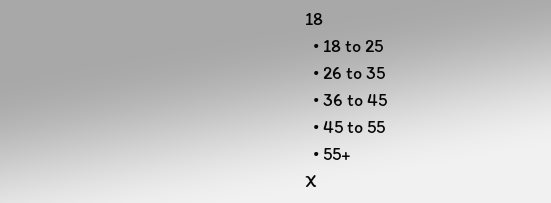18
  • 18 to 25
  • 26 to 35
  • 36 to 45
  • 45 to 55
  • 55+
X